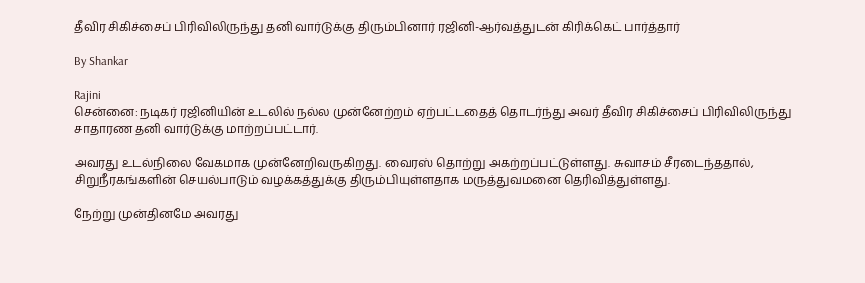தீவிர சிகிச்சைப் பிரிவிலிருந்து தனி வார்டுக்கு திரும்பினார் ரஜினி-ஆர்வத்துடன் கிரிக்கெட் பார்த்தார்

By Shankar

Rajini
சென்னை: நடிகர் ரஜினியின் உடலில் நல்ல முன்னேற்றம் ஏற்பட்டதைத் தொடர்ந்து அவர் தீவிர சிகிச்சைப் பிரிவிலிருந்து சாதாரண தனி வார்டுக்கு மாற்றப்பட்டார்.

அவரது உடல்நிலை வேகமாக முன்னேறிவருகிறது. வைரஸ் தொற்று அகற்றப்பட்டுள்ளது. சுவாசம் சீரடைந்ததால், சிறுநீரகங்களின் செயல்பாடும் வழக்கத்துக்கு திரும்பியுள்ளதாக மருத்துவமனை தெரிவித்துள்ளது.

நேற்று முன்தினமே அவரது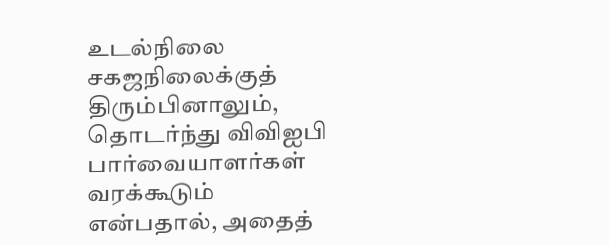உடல்நிலை சகஜநிலைக்குத் திரும்பினாலும், தொடர்ந்து விவிஐபி பார்வையாளர்கள் வரக்கூடும் என்பதால், அதைத்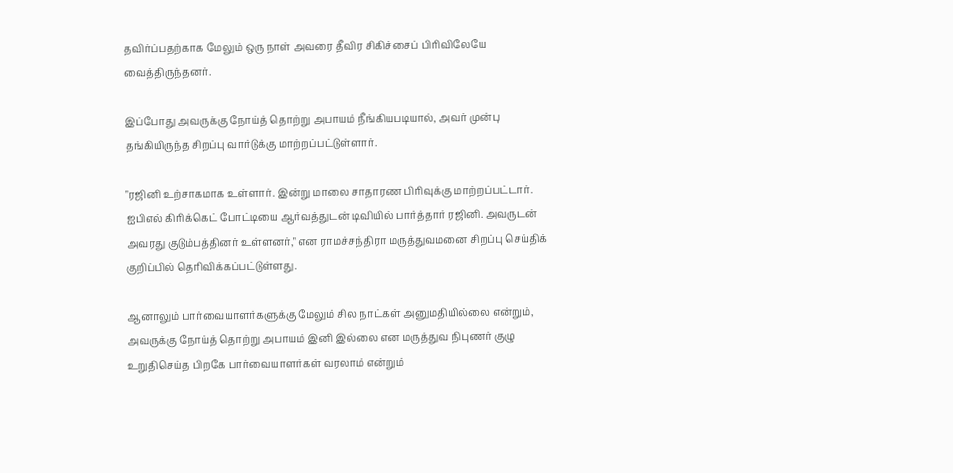தவிர்ப்பதற்காக மேலும் ஒரு நாள் அவரை தீவிர சிகிச்சைப் பிரிவிலேயே வைத்திருந்தனர்.

இப்போது அவருக்கு நோய்த் தொற்று அபாயம் நீங்கியபடியால், அவர் முன்பு தங்கியிருந்த சிறப்பு வார்டுக்கு மாற்றப்பட்டுள்ளார்.

"ரஜினி உற்சாகமாக உள்ளார். இன்று மாலை சாதாரண பிரிவுக்கு மாற்றப்பட்டார். ஐபிஎல் கிரிக்கெட் போட்டியை ஆர்வத்துடன் டிவியில் பார்த்தார் ரஜினி. அவருடன் அவரது குடும்பத்தினர் உள்ளனர்," என ராமச்சந்திரா மருத்துவமனை சிறப்பு செய்திக் குறிப்பில் தெரிவிக்கப்பட்டுள்ளது.

ஆனாலும் பார்வையாளர்களுக்கு மேலும் சில நாட்கள் அனுமதியில்லை என்றும், அவருக்கு நோய்த் தொற்று அபாயம் இனி இல்லை என மருத்துவ நிபுணர் குழு உறுதிசெய்த பிறகே பார்வையாளர்கள் வரலாம் என்றும்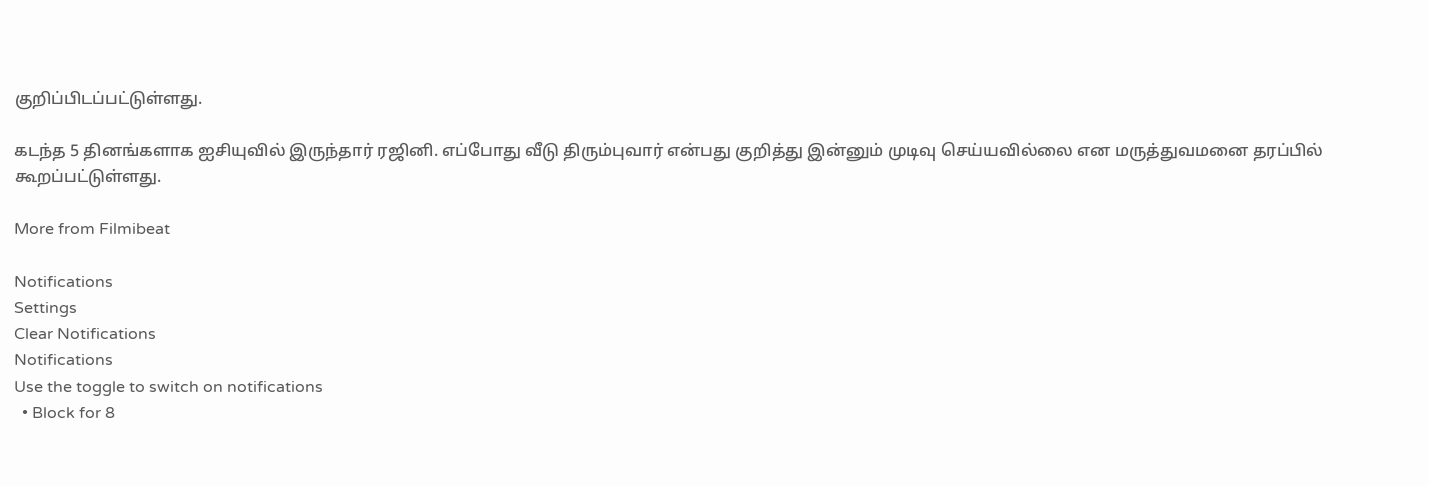குறிப்பிடப்பட்டுள்ளது.

கடந்த 5 தினங்களாக ஐசியுவில் இருந்தார் ரஜினி. எப்போது வீடு திரும்புவார் என்பது குறித்து இன்னும் முடிவு செய்யவில்லை என மருத்துவமனை தரப்பில் கூறப்பட்டுள்ளது.

More from Filmibeat

Notifications
Settings
Clear Notifications
Notifications
Use the toggle to switch on notifications
  • Block for 8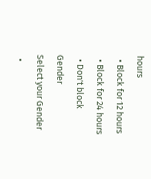hours
  • Block for 12 hours
  • Block for 24 hours
  • Don't block
Gender
Select your Gender
  •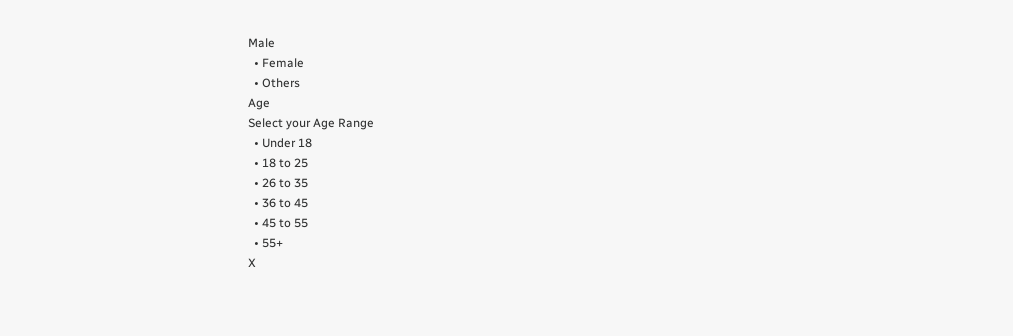Male
  • Female
  • Others
Age
Select your Age Range
  • Under 18
  • 18 to 25
  • 26 to 35
  • 36 to 45
  • 45 to 55
  • 55+
X